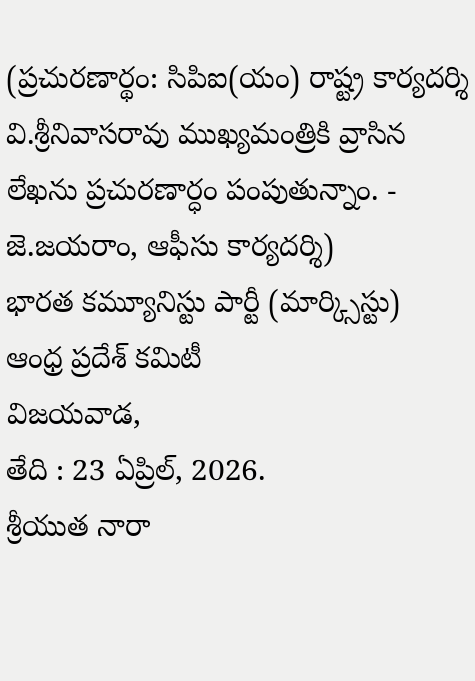(ప్రచురణార్థం: సిపిఐ(యం) రాష్ట్ర కార్యదర్శి వి.శ్రీనివాసరావు ముఖ్యమంత్రికి వ్రాసిన లేఖను ప్రచురణార్ధం పంపుతున్నాం. - జె.జయరాం, ఆఫీసు కార్యదర్శి)
భారత కమ్యూనిస్టు పార్టీ (మార్క్సిస్టు)
ఆంధ్ర ప్రదేశ్ కమిటీ
విజయవాడ,
తేది : 23 ఏప్రిల్, 2026.
శ్రీయుత నారా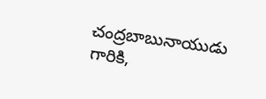చంద్రబాబునాయుడు గారికి,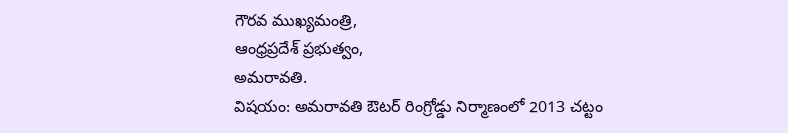గౌరవ ముఖ్యమంత్రి,
ఆంధ్రప్రదేశ్ ప్రభుత్వం,
అమరావతి.
విషయం: అమరావతి ఔటర్ రింగ్రోడ్డు నిర్మాణంలో 2013 చట్టం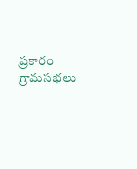ప్రకారం గ్రామసభలు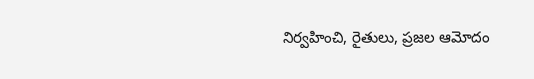నిర్వహించి, రైతులు, ప్రజల ఆమోదం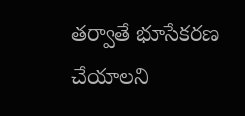తర్వాతే భూసేకరణ చేయాలని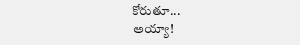కోరుతూ...
అయ్యా!